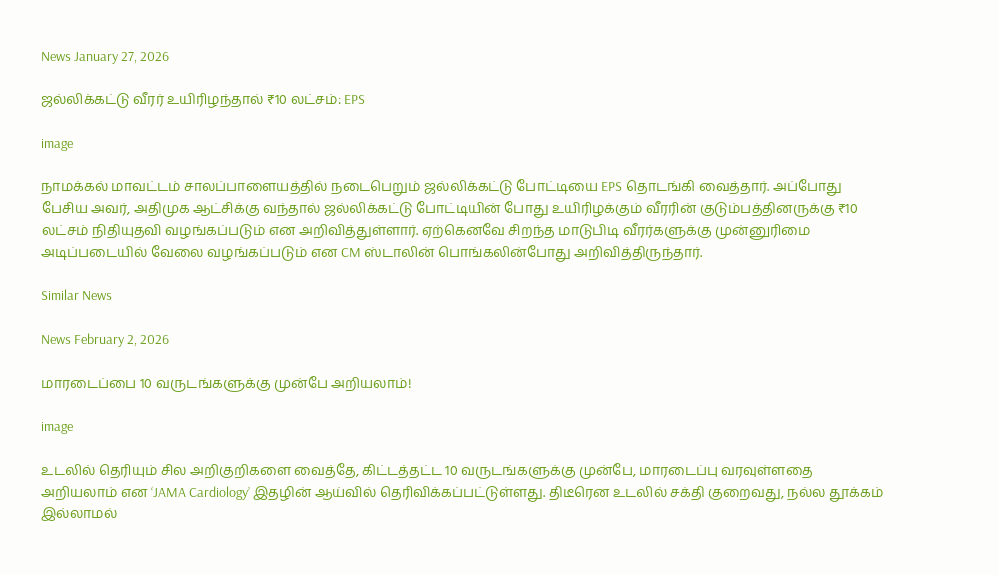News January 27, 2026

ஜல்லிக்கட்டு வீரர் உயிரிழந்தால் ₹10 லட்சம்: EPS

image

நாமக்கல் மாவட்டம் சாலப்பாளையத்தில் நடைபெறும் ஜல்லிக்கட்டு போட்டியை EPS தொடங்கி வைத்தார். அப்போது பேசிய அவர், அதிமுக ஆட்சிக்கு வந்தால் ஜல்லிக்கட்டு போட்டியின் போது உயிரிழக்கும் வீரரின் குடும்பத்தினருக்கு ₹10 லட்சம் நிதியுதவி வழங்கப்படும் என அறிவித்துள்ளார். ஏற்கெனவே சிறந்த மாடுபிடி வீரர்களுக்கு முன்னுரிமை அடிப்படையில் வேலை வழங்கப்படும் என CM ஸ்டாலின் பொங்கலின்போது அறிவித்திருந்தார்.

Similar News

News February 2, 2026

மாரடைப்பை 10 வருடங்களுக்கு முன்பே அறியலாம்!

image

உடலில் தெரியும் சில அறிகுறிகளை வைத்தே, கிட்டத்தட்ட 10 வருடங்களுக்கு முன்பே, மாரடைப்பு வரவுள்ளதை அறியலாம் என ‘JAMA Cardiology’ இதழின் ஆய்வில் தெரிவிக்கப்பட்டுள்ளது. திடீரென உடலில் சக்தி குறைவது, நல்ல தூக்கம் இல்லாமல்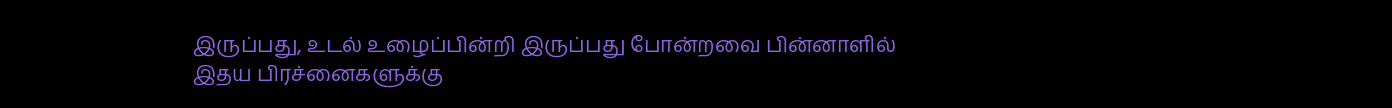இருப்பது, உடல் உழைப்பின்றி இருப்பது போன்றவை பின்னாளில் இதய பிரச்னைகளுக்கு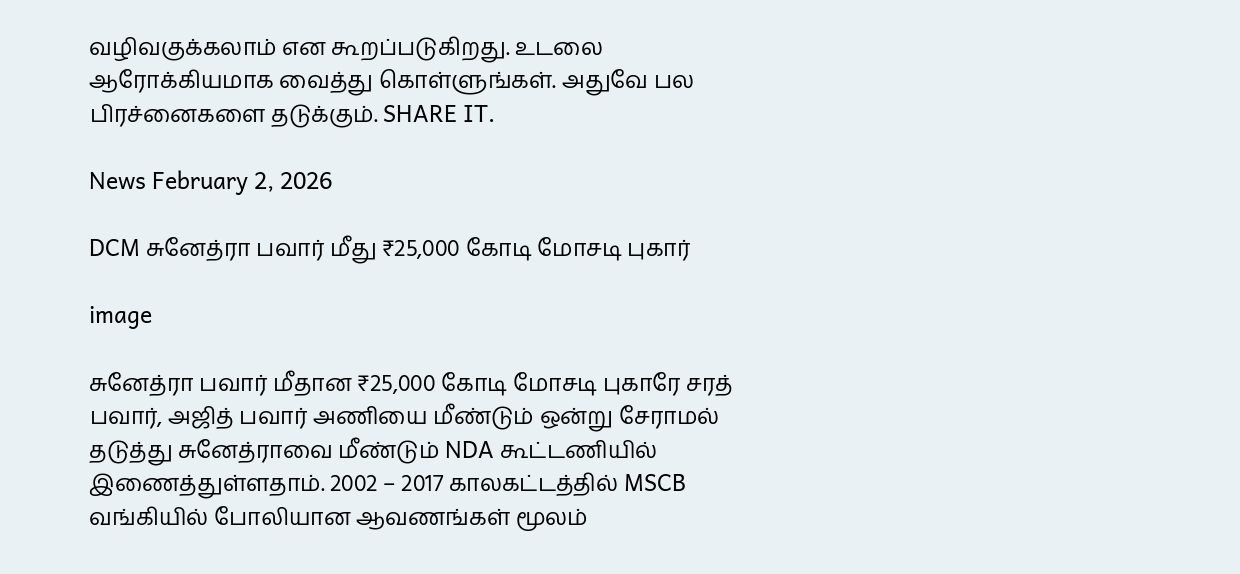வழிவகுக்கலாம் என கூறப்படுகிறது. உடலை ஆரோக்கியமாக வைத்து கொள்ளுங்கள். அதுவே பல பிரச்னைகளை தடுக்கும். SHARE IT.

News February 2, 2026

DCM சுனேத்ரா பவார் மீது ₹25,000 கோடி மோசடி புகார்

image

சுனேத்ரா பவார் மீதான ₹25,000 கோடி மோசடி புகாரே சரத் பவார், அஜித் பவார் அணியை மீண்டும் ஒன்று சேராமல் தடுத்து சுனேத்ராவை மீண்டும் NDA கூட்டணியில் இணைத்துள்ளதாம். 2002 – 2017 காலகட்டத்தில் MSCB வங்கியில் போலியான ஆவணங்கள் மூலம்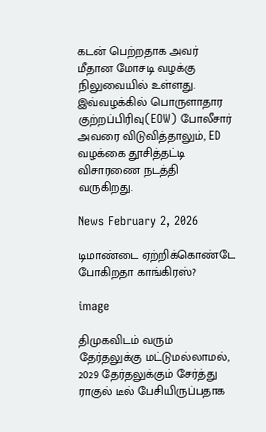கடன் பெற்றதாக அவர் மீதான மோசடி வழக்கு நிலுவையில் உள்ளது. இவ்வழக்கில் பொருளாதார குற்றப்பிரிவு(EOW) போலீசார் அவரை விடுவித்தாலும், ED வழக்கை தூசித்தட்டி விசாரணை நடத்தி வருகிறது.

News February 2, 2026

டிமாண்டை ஏற்றிக்கொண்டே போகிறதா காங்கிரஸ்?

image

திமுகவிடம் வரும் தேர்தலுக்கு மட்டுமல்லாமல், 2029 தேர்தலுக்கும் சேர்த்து ராகுல் டீல் பேசியிருப்பதாக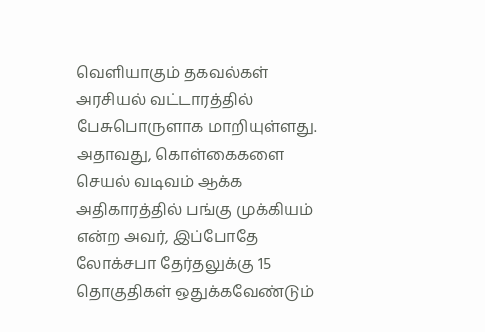வெளியாகும் தகவல்கள் அரசியல் வட்டாரத்தில் பேசுபொருளாக மாறியுள்ளது. அதாவது, கொள்கைகளை செயல் வடிவம் ஆக்க அதிகாரத்தில் பங்கு முக்கியம் என்ற அவர், இப்போதே லோக்சபா தேர்தலுக்கு 15 தொகுதிகள் ஒதுக்கவேண்டும்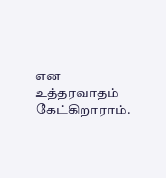என உத்தரவாதம் கேட்கிறாராம்.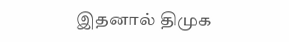இதனால் திமுக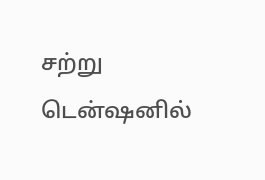சற்று டென்ஷனில்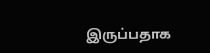இருப்பதாக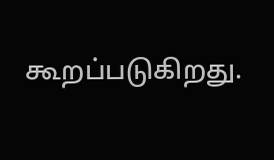கூறப்படுகிறது.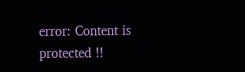error: Content is protected !!